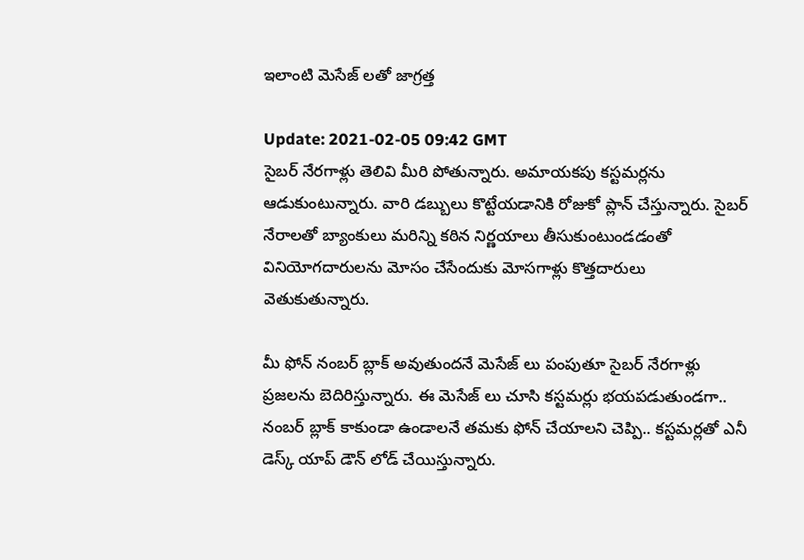ఇలాంటి మెసేజ్ లతో జాగ్రత్త

Update: 2021-02-05 09:42 GMT
సైబర్ నేరగాళ్లు తెలివి మీరి పోతున్నారు. అమాయకపు కస్టమర్లను ఆడుకుంటున్నారు. వారి డబ్బులు కొట్టేయడానికి రోజుకో ప్లాన్ చేస్తున్నారు. సైబర్ నేరాలతో బ్యాంకులు మరిన్ని కఠిన నిర్ణయాలు తీసుకుంటుండడంతో వినియోగదారులను మోసం చేసేందుకు మోసగాళ్లు కొత్తదారులు వెతుకుతున్నారు.

మీ ఫోన్ నంబర్ బ్లాక్ అవుతుందనే మెసేజ్ లు పంపుతూ సైబర్ నేరగాళ్లు ప్రజలను బెదిరిస్తున్నారు. ఈ మెసేజ్ లు చూసి కస్టమర్లు భయపడుతుండగా.. నంబర్ బ్లాక్ కాకుండా ఉండాలనే తమకు ఫోన్ చేయాలని చెప్పి.. కస్టమర్లతో ఎనీ డెస్క్ యాప్ డౌన్ లోడ్ చేయిస్తున్నారు.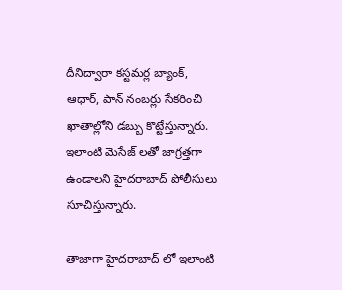దీనిద్వారా కస్టమర్ల బ్యాంక్, ఆధార్, పాన్ నంబర్లు సేకరించి ఖాతాల్లోని డబ్బు కొట్టేస్తున్నారు. ఇలాంటి మెసేజ్ లతో జాగ్రత్తగా ఉండాలని హైదరాబాద్ పోలీసులు సూచిస్తున్నారు.

తాజాగా హైదరాబాద్ లో ఇలాంటి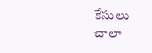కేసులు చాలా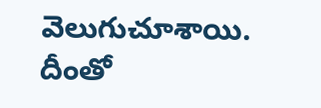వెలుగుచూశాయి. దీంతో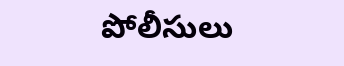పోలీసులు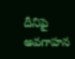దీనిపై అవగాహన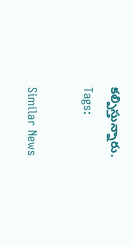కల్పిస్తున్నారు.
Tags:

Similar News